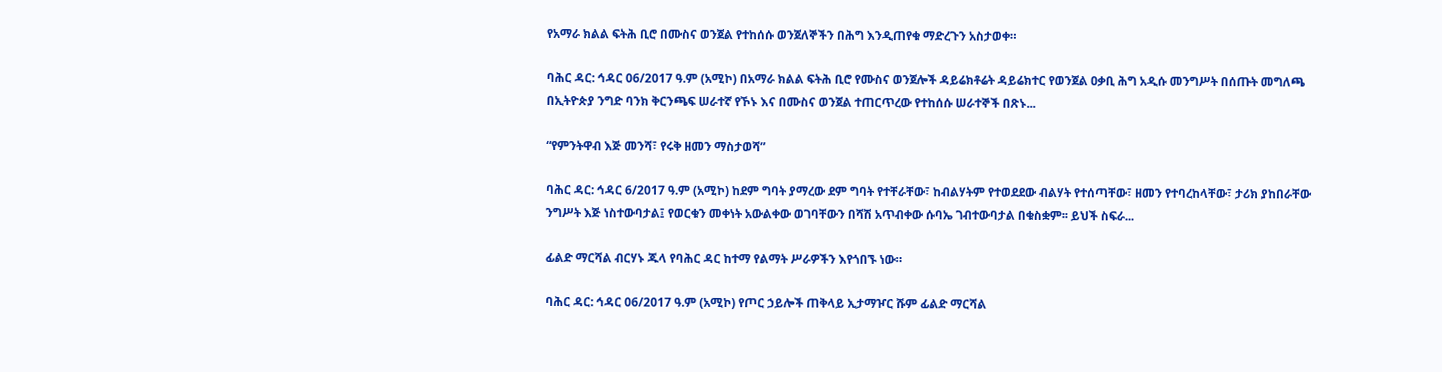የአማራ ክልል ፍትሕ ቢሮ በሙስና ወንጀል የተከሰሱ ወንጀለኞችን በሕግ እንዲጠየቁ ማድረጉን አስታወቀ።

ባሕር ዳር: ኅዳር 06/2017 ዓ.ም (አሚኮ) በአማራ ክልል ፍትሕ ቢሮ የሙስና ወንጀሎች ዳይሬክቶሬት ዳይሬክተር የወንጀል ዐቃቢ ሕግ አዲሱ መንግሥት በሰጡት መግለጫ በኢትዮጵያ ንግድ ባንክ ቅርንጫፍ ሠራተኛ የኾኑ እና በሙስና ወንጀል ተጠርጥረው የተከሰሱ ሠራተኞች በጽኑ...

“የምንትዋብ እጅ መንሻ፣ የሩቅ ዘመን ማስታወሻ”

ባሕር ዳር: ኅዳር 6/2017 ዓ.ም (አሚኮ) ከደም ግባት ያማረው ደም ግባት የተቸራቸው፣ ከብልሃትም የተወደደው ብልሃት የተሰጣቸው፣ ዘመን የተባረከላቸው፣ ታሪክ ያከበራቸው ንግሥት እጅ ነስተውባታል፤ የወርቁን መቀነት አውልቀው ወገባቸውን በሻሽ አጥብቀው ሱባኤ ገብተውባታል በቁስቋም፡፡ ይህች ስፍራ...

ፊልድ ማርሻል ብርሃኑ ጁላ የባሕር ዳር ከተማ የልማት ሥራዎችን እየጎበኙ ነው።

ባሕር ዳር: ኅዳር 06/2017 ዓ.ም (አሚኮ) የጦር ኃይሎች ጠቅላይ ኢታማዦር ሹም ፊልድ ማርሻል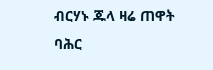ብርሃኑ ጁላ ዛሬ ጠዋት ባሕር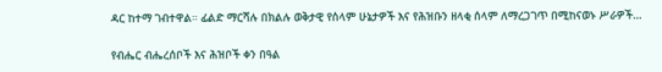ዳር ከተማ ገብተዋል። ፊልድ ማርሻሉ በክልሉ ወቅታዊ የሰላም ሁኔታዎች እና የሕዝቡን ዘላቂ ሰላም ለማረጋገጥ በሚከናወኑ ሥራዎች...

የብሔር ብሔረሰቦች እና ሕዝቦች ቀን በዓል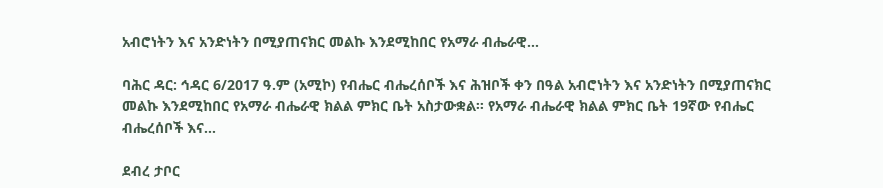አብሮነትን እና አንድነትን በሚያጠናክር መልኩ እንደሚከበር የአማራ ብሔራዊ...

ባሕር ዳር: ኅዳር 6/2017 ዓ.ም (አሚኮ) የብሔር ብሔረሰቦች እና ሕዝቦች ቀን በዓል አብሮነትን እና አንድነትን በሚያጠናክር መልኩ እንደሚከበር የአማራ ብሔራዊ ክልል ምክር ቤት አስታውቋል፡፡ የአማራ ብሔራዊ ክልል ምክር ቤት 19ኛው የብሔር ብሔረሰቦች እና...

ደብረ ታቦር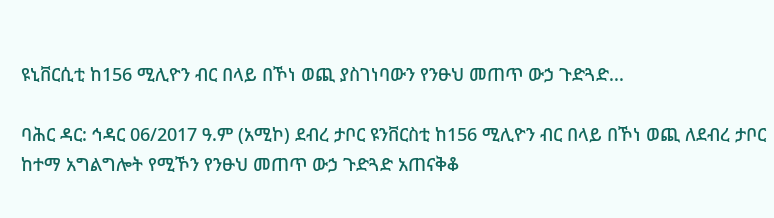ዩኒቨርሲቲ ከ156 ሚሊዮን ብር በላይ በኾነ ወጪ ያስገነባውን የንፁህ መጠጥ ውኃ ጉድጓድ...

ባሕር ዳር: ኅዳር 06/2017 ዓ.ም (አሚኮ) ደብረ ታቦር ዩንቨርስቲ ከ156 ሚሊዮን ብር በላይ በኾነ ወጪ ለደብረ ታቦር ከተማ አግልግሎት የሚኾን የንፁህ መጠጥ ውኃ ጉድጓድ አጠናቅቆ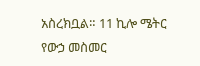አስረክቧል። 11 ኪሎ ሜትር የውኃ መስመር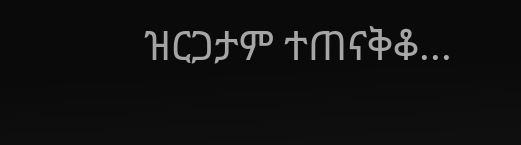ዝርጋታም ተጠናቅቆ...